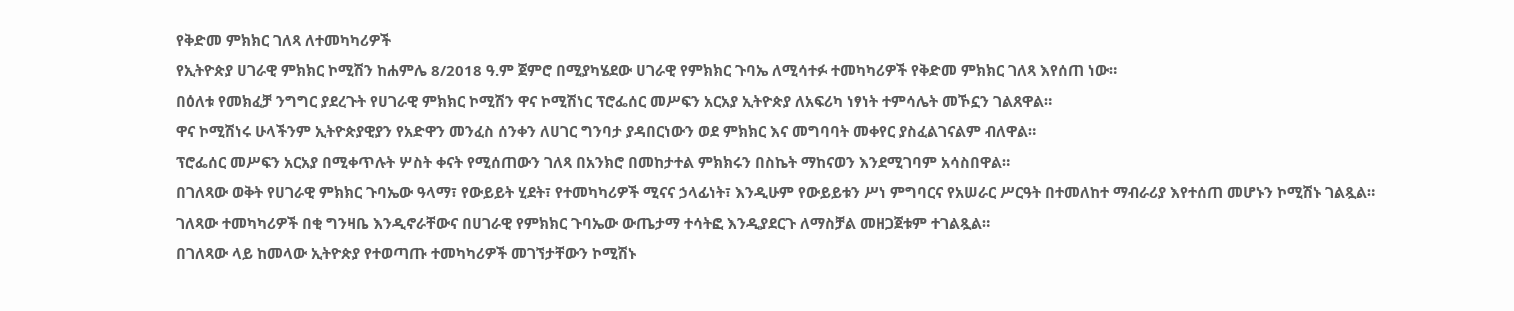የቅድመ ምክክር ገለጻ ለተመካካሪዎች
የኢትዮጵያ ሀገራዊ ምክክር ኮሚሽን ከሐምሌ 8/2018 ዓ.ም ጀምሮ በሚያካሄደው ሀገራዊ የምክክር ጉባኤ ለሚሳተፉ ተመካካሪዎች የቅድመ ምክክር ገለጻ እየሰጠ ነው።
በዕለቱ የመክፈቻ ንግግር ያደረጉት የሀገራዊ ምክክር ኮሚሽን ዋና ኮሚሽነር ፕሮፌሰር መሥፍን አርአያ ኢትዮጵያ ለአፍሪካ ነፃነት ተምሳሌት መኾኗን ገልጸዋል።
ዋና ኮሚሽነሩ ሁላችንም ኢትዮጵያዊያን የአድዋን መንፈስ ሰንቀን ለሀገር ግንባታ ያዳበርነውን ወደ ምክክር እና መግባባት መቀየር ያስፈልገናልም ብለዋል።
ፕሮፌሰር መሥፍን አርአያ በሚቀጥሉት ሦስት ቀናት የሚሰጠውን ገለጻ በአንክሮ በመከታተል ምክክሩን በስኬት ማከናወን እንደሚገባም አሳስበዋል።
በገለጻው ወቅት የሀገራዊ ምክክር ጉባኤው ዓላማ፣ የውይይት ሂደት፣ የተመካካሪዎች ሚናና ኃላፊነት፣ እንዲሁም የውይይቱን ሥነ ምግባርና የአሠራር ሥርዓት በተመለከተ ማብራሪያ እየተሰጠ መሆኑን ኮሚሽኑ ገልጿል።
ገለጻው ተመካካሪዎች በቂ ግንዛቤ እንዲኖራቸውና በሀገራዊ የምክክር ጉባኤው ውጤታማ ተሳትፎ እንዲያደርጉ ለማስቻል መዘጋጀቱም ተገልጿል።
በገለጻው ላይ ከመላው ኢትዮጵያ የተወጣጡ ተመካካሪዎች መገኘታቸውን ኮሚሽኑ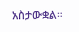አስታውቋል።